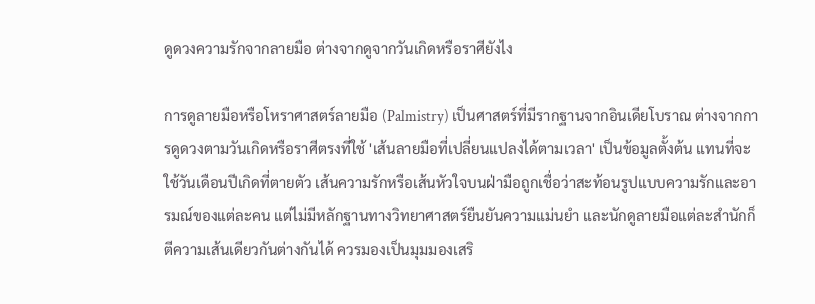ดูดวงความรักจากลายมือ ต่างจากดูจากวันเกิดหรือราศียังไง

การดูลายมือหรือโหราศาสตร์ลายมือ (Palmistry) เป็นศาสตร์ที่มีรากฐานจากอินเดียโบราณ ต่างจากการดูดวงตามวันเกิดหรือราศีตรงที่ใช้ 'เส้นลายมือที่เปลี่ยนแปลงได้ตามเวลา' เป็นข้อมูลตั้งต้น แทนที่จะใช้วันเดือนปีเกิดที่ตายตัว เส้นความรักหรือเส้นหัวใจบนฝ่ามือถูกเชื่อว่าสะท้อนรูปแบบความรักและอารมณ์ของแต่ละคน แต่ไม่มีหลักฐานทางวิทยาศาสตร์ยืนยันความแม่นยำ และนักดูลายมือแต่ละสำนักก็ตีความเส้นเดียวกันต่างกันได้ ควรมองเป็นมุมมองเสริ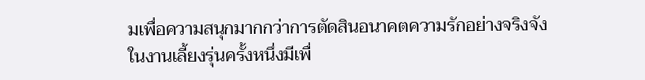มเพื่อความสนุกมากกว่าการตัดสินอนาคตความรักอย่างจริงจัง
ในงานเลี้ยงรุ่นครั้งหนึ่งมีเพื่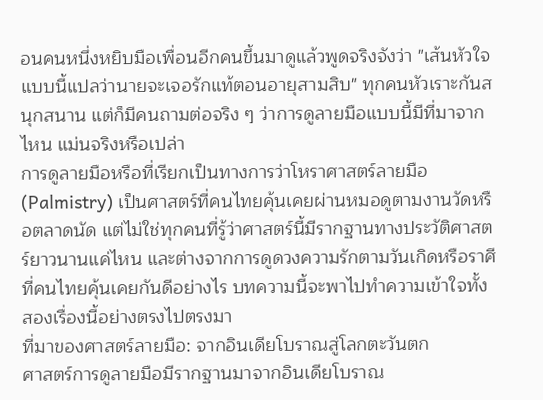อนคนหนึ่งหยิบมือเพื่อนอีกคนขึ้นมาดูแล้วพูดจริงจังว่า "เส้นหัวใจแบบนี้แปลว่านายจะเจอรักแท้ตอนอายุสามสิบ" ทุกคนหัวเราะกันสนุกสนาน แต่ก็มีคนถามต่อจริง ๆ ว่าการดูลายมือแบบนี้มีที่มาจากไหน แม่นจริงหรือเปล่า
การดูลายมือหรือที่เรียกเป็นทางการว่าโหราศาสตร์ลายมือ (Palmistry) เป็นศาสตร์ที่คนไทยคุ้นเคยผ่านหมอดูตามงานวัดหรือตลาดนัด แต่ไม่ใช่ทุกคนที่รู้ว่าศาสตร์นี้มีรากฐานทางประวัติศาสตร์ยาวนานแค่ไหน และต่างจากการดูดวงความรักตามวันเกิดหรือราศีที่คนไทยคุ้นเคยกันดีอย่างไร บทความนี้จะพาไปทำความเข้าใจทั้งสองเรื่องนี้อย่างตรงไปตรงมา
ที่มาของศาสตร์ลายมือ: จากอินเดียโบราณสู่โลกตะวันตก
ศาสตร์การดูลายมือมีรากฐานมาจากอินเดียโบราณ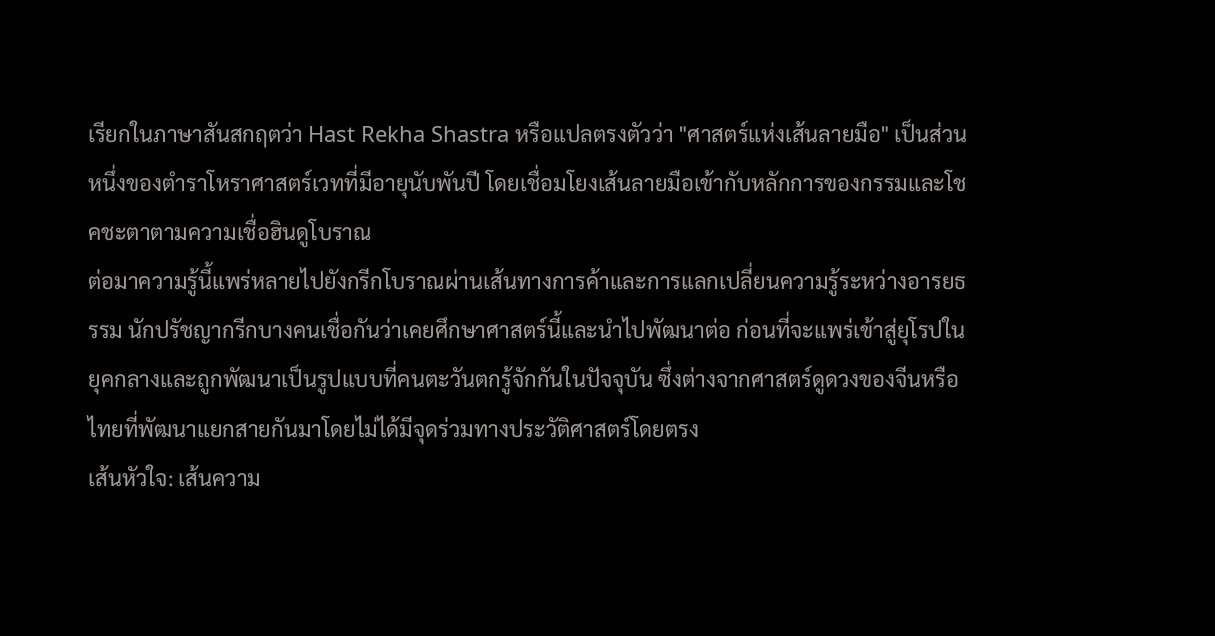เรียกในภาษาสันสกฤตว่า Hast Rekha Shastra หรือแปลตรงตัวว่า "ศาสตร์แห่งเส้นลายมือ" เป็นส่วนหนึ่งของตำราโหราศาสตร์เวทที่มีอายุนับพันปี โดยเชื่อมโยงเส้นลายมือเข้ากับหลักการของกรรมและโชคชะตาตามความเชื่อฮินดูโบราณ
ต่อมาความรู้นี้แพร่หลายไปยังกรีกโบราณผ่านเส้นทางการค้าและการแลกเปลี่ยนความรู้ระหว่างอารยธรรม นักปรัชญากรีกบางคนเชื่อกันว่าเคยศึกษาศาสตร์นี้และนำไปพัฒนาต่อ ก่อนที่จะแพร่เข้าสู่ยุโรปในยุคกลางและถูกพัฒนาเป็นรูปแบบที่คนตะวันตกรู้จักกันในปัจจุบัน ซึ่งต่างจากศาสตร์ดูดวงของจีนหรือไทยที่พัฒนาแยกสายกันมาโดยไม่ได้มีจุดร่วมทางประวัติศาสตร์โดยตรง
เส้นหัวใจ: เส้นความ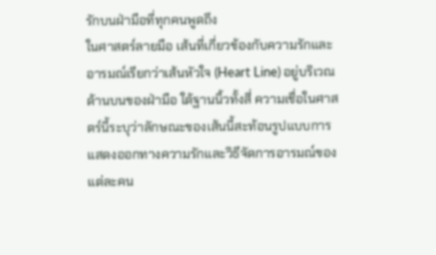รักบนฝ่ามือที่ทุกคนพูดถึง
ในศาสตร์ลายมือ เส้นที่เกี่ยวข้องกับความรักและอารมณ์เรียกว่าเส้นหัวใจ (Heart Line) อยู่บริเวณด้านบนของฝ่ามือ ใต้ฐานนิ้วทั้งสี่ ความเชื่อในศาสตร์นี้ระบุว่าลักษณะของเส้นนี้สะท้อนรูปแบบการแสดงออกทางความรักและวิธีจัดการอารมณ์ของแต่ละคน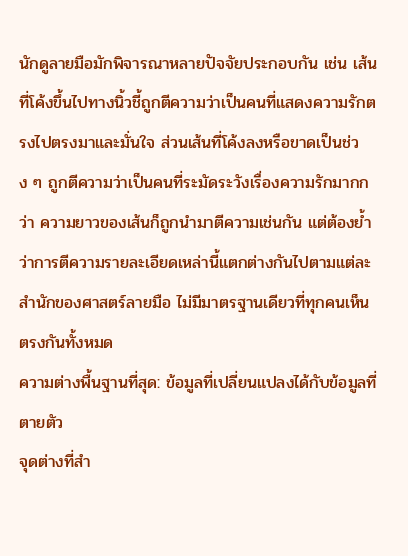นักดูลายมือมักพิจารณาหลายปัจจัยประกอบกัน เช่น เส้นที่โค้งขึ้นไปทางนิ้วชี้ถูกตีความว่าเป็นคนที่แสดงความรักตรงไปตรงมาและมั่นใจ ส่วนเส้นที่โค้งลงหรือขาดเป็นช่วง ๆ ถูกตีความว่าเป็นคนที่ระมัดระวังเรื่องความรักมากกว่า ความยาวของเส้นก็ถูกนำมาตีความเช่นกัน แต่ต้องย้ำว่าการตีความรายละเอียดเหล่านี้แตกต่างกันไปตามแต่ละสำนักของศาสตร์ลายมือ ไม่มีมาตรฐานเดียวที่ทุกคนเห็นตรงกันทั้งหมด
ความต่างพื้นฐานที่สุด: ข้อมูลที่เปลี่ยนแปลงได้กับข้อมูลที่ตายตัว
จุดต่างที่สำ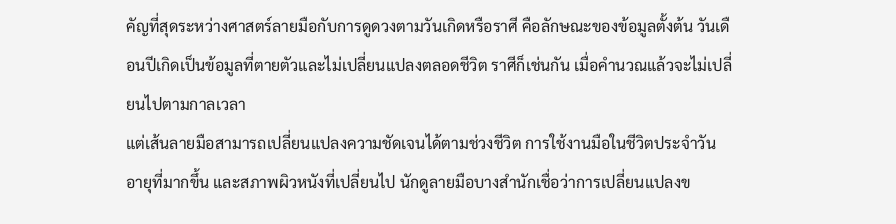คัญที่สุดระหว่างศาสตร์ลายมือกับการดูดวงตามวันเกิดหรือราศี คือลักษณะของข้อมูลตั้งต้น วันเดือนปีเกิดเป็นข้อมูลที่ตายตัวและไม่เปลี่ยนแปลงตลอดชีวิต ราศีก็เช่นกัน เมื่อคำนวณแล้วจะไม่เปลี่ยนไปตามกาลเวลา
แต่เส้นลายมือสามารถเปลี่ยนแปลงความชัดเจนได้ตามช่วงชีวิต การใช้งานมือในชีวิตประจำวัน อายุที่มากขึ้น และสภาพผิวหนังที่เปลี่ยนไป นักดูลายมือบางสำนักเชื่อว่าการเปลี่ยนแปลงข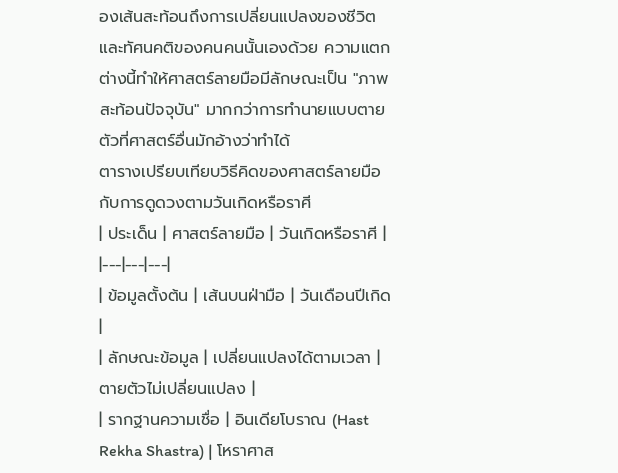องเส้นสะท้อนถึงการเปลี่ยนแปลงของชีวิตและทัศนคติของคนคนนั้นเองด้วย ความแตกต่างนี้ทำให้ศาสตร์ลายมือมีลักษณะเป็น "ภาพสะท้อนปัจจุบัน" มากกว่าการทำนายแบบตายตัวที่ศาสตร์อื่นมักอ้างว่าทำได้
ตารางเปรียบเทียบวิธีคิดของศาสตร์ลายมือกับการดูดวงตามวันเกิดหรือราศี
| ประเด็น | ศาสตร์ลายมือ | วันเกิดหรือราศี |
|---|---|---|
| ข้อมูลตั้งต้น | เส้นบนฝ่ามือ | วันเดือนปีเกิด |
| ลักษณะข้อมูล | เปลี่ยนแปลงได้ตามเวลา | ตายตัวไม่เปลี่ยนแปลง |
| รากฐานความเชื่อ | อินเดียโบราณ (Hast Rekha Shastra) | โหราศาส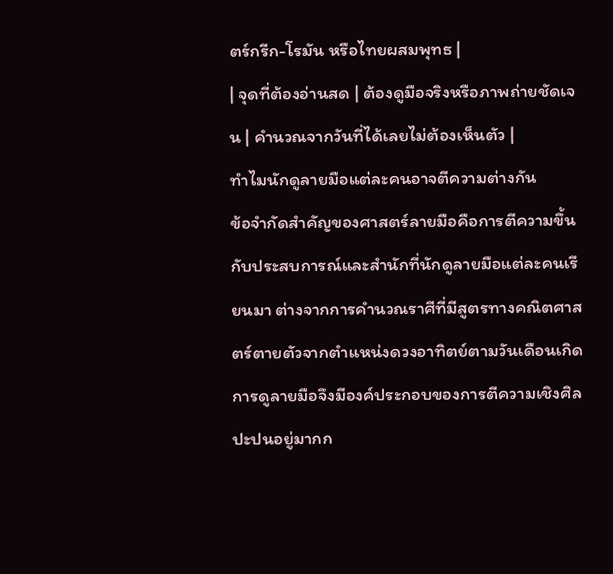ตร์กรีก-โรมัน หรือไทยผสมพุทธ |
| จุดที่ต้องอ่านสด | ต้องดูมือจริงหรือภาพถ่ายชัดเจน | คำนวณจากวันที่ได้เลยไม่ต้องเห็นตัว |
ทำไมนักดูลายมือแต่ละคนอาจตีความต่างกัน
ข้อจำกัดสำคัญของศาสตร์ลายมือคือการตีความขึ้นกับประสบการณ์และสำนักที่นักดูลายมือแต่ละคนเรียนมา ต่างจากการคำนวณราศีที่มีสูตรทางคณิตศาสตร์ตายตัวจากตำแหน่งดวงอาทิตย์ตามวันเดือนเกิด การดูลายมือจึงมีองค์ประกอบของการตีความเชิงศิลปะปนอยู่มากก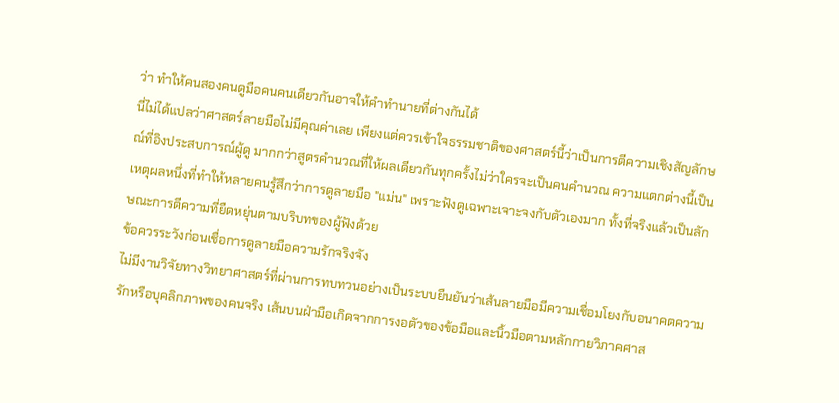ว่า ทำให้คนสองคนดูมือคนคนเดียวกันอาจให้คำทำนายที่ต่างกันได้
นี่ไม่ได้แปลว่าศาสตร์ลายมือไม่มีคุณค่าเลย เพียงแต่ควรเข้าใจธรรมชาติของศาสตร์นี้ว่าเป็นการตีความเชิงสัญลักษณ์ที่อิงประสบการณ์ผู้ดู มากกว่าสูตรคำนวณที่ให้ผลเดียวกันทุกครั้งไม่ว่าใครจะเป็นคนคำนวณ ความแตกต่างนี้เป็นเหตุผลหนึ่งที่ทำให้หลายคนรู้สึกว่าการดูลายมือ "แม่น" เพราะฟังดูเฉพาะเจาะจงกับตัวเองมาก ทั้งที่จริงแล้วเป็นลักษณะการตีความที่ยืดหยุ่นตามบริบทของผู้ฟังด้วย
ข้อควรระวังก่อนเชื่อการดูลายมือความรักจริงจัง
ไม่มีงานวิจัยทางวิทยาศาสตร์ที่ผ่านการทบทวนอย่างเป็นระบบยืนยันว่าเส้นลายมือมีความเชื่อมโยงกับอนาคตความรักหรือบุคลิกภาพของคนจริง เส้นบนฝ่ามือเกิดจากการงอตัวของข้อมือและนิ้วมือตามหลักกายวิภาคศาส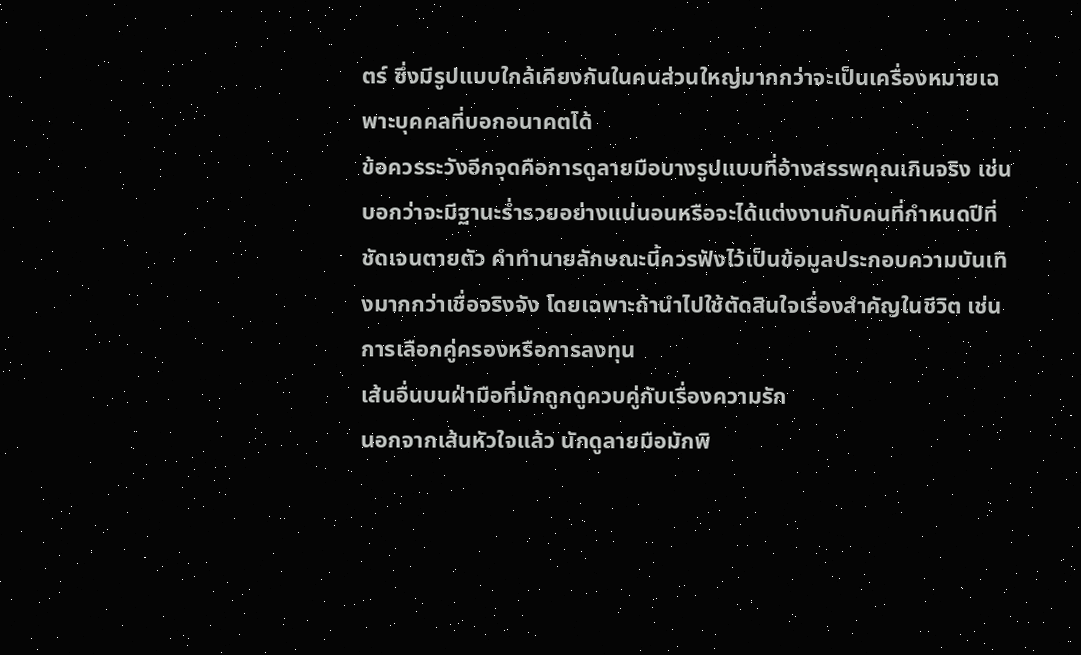ตร์ ซึ่งมีรูปแบบใกล้เคียงกันในคนส่วนใหญ่มากกว่าจะเป็นเครื่องหมายเฉพาะบุคคลที่บอกอนาคตได้
ข้อควรระวังอีกจุดคือการดูลายมือบางรูปแบบที่อ้างสรรพคุณเกินจริง เช่น บอกว่าจะมีฐานะร่ำรวยอย่างแน่นอนหรือจะได้แต่งงานกับคนที่กำหนดปีที่ชัดเจนตายตัว คำทำนายลักษณะนี้ควรฟังไว้เป็นข้อมูลประกอบความบันเทิงมากกว่าเชื่อจริงจัง โดยเฉพาะถ้านำไปใช้ตัดสินใจเรื่องสำคัญในชีวิต เช่น การเลือกคู่ครองหรือการลงทุน
เส้นอื่นบนฝ่ามือที่มักถูกดูควบคู่กับเรื่องความรัก
นอกจากเส้นหัวใจแล้ว นักดูลายมือมักพิ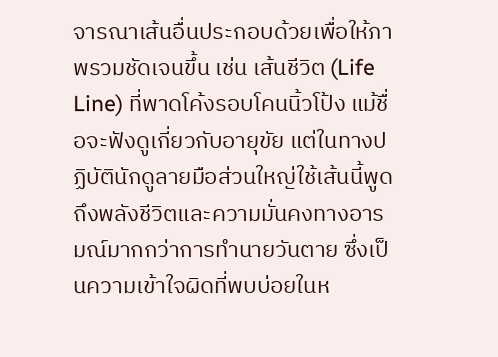จารณาเส้นอื่นประกอบด้วยเพื่อให้ภาพรวมชัดเจนขึ้น เช่น เส้นชีวิต (Life Line) ที่พาดโค้งรอบโคนนิ้วโป้ง แม้ชื่อจะฟังดูเกี่ยวกับอายุขัย แต่ในทางปฏิบัตินักดูลายมือส่วนใหญ่ใช้เส้นนี้พูดถึงพลังชีวิตและความมั่นคงทางอารมณ์มากกว่าการทำนายวันตาย ซึ่งเป็นความเข้าใจผิดที่พบบ่อยในห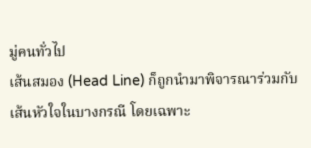มู่คนทั่วไป
เส้นสมอง (Head Line) ก็ถูกนำมาพิจารณาร่วมกับเส้นหัวใจในบางกรณี โดยเฉพาะ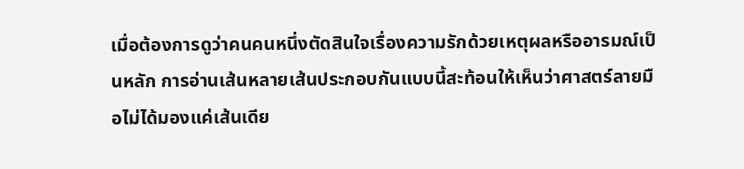เมื่อต้องการดูว่าคนคนหนึ่งตัดสินใจเรื่องความรักด้วยเหตุผลหรืออารมณ์เป็นหลัก การอ่านเส้นหลายเส้นประกอบกันแบบนี้สะท้อนให้เห็นว่าศาสตร์ลายมือไม่ได้มองแค่เส้นเดีย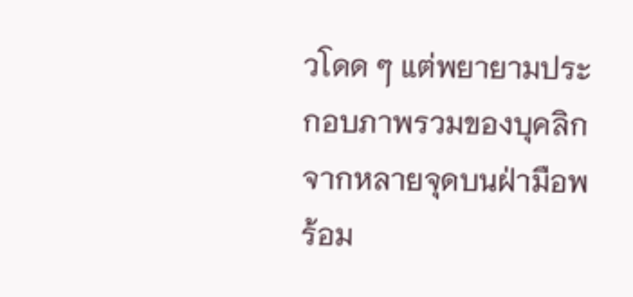วโดด ๆ แต่พยายามประกอบภาพรวมของบุคลิกจากหลายจุดบนฝ่ามือพร้อม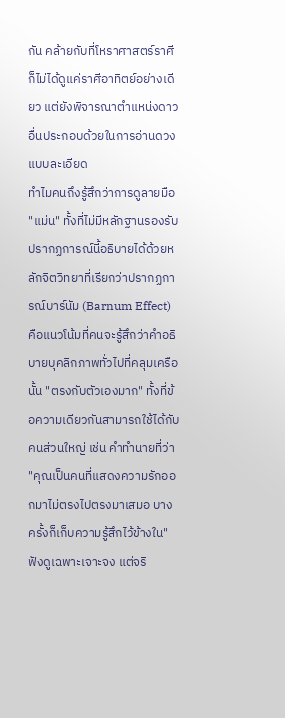กัน คล้ายกับที่โหราศาสตร์ราศีก็ไม่ได้ดูแค่ราศีอาทิตย์อย่างเดียว แต่ยังพิจารณาตำแหน่งดาวอื่นประกอบด้วยในการอ่านดวงแบบละเอียด
ทำไมคนถึงรู้สึกว่าการดูลายมือ "แม่น" ทั้งที่ไม่มีหลักฐานรองรับ
ปรากฏการณ์นี้อธิบายได้ด้วยหลักจิตวิทยาที่เรียกว่าปรากฏการณ์บาร์นัม (Barnum Effect) คือแนวโน้มที่คนจะรู้สึกว่าคำอธิบายบุคลิกภาพทั่วไปที่คลุมเครือนั้น "ตรงกับตัวเองมาก" ทั้งที่ข้อความเดียวกันสามารถใช้ได้กับคนส่วนใหญ่ เช่น คำทำนายที่ว่า "คุณเป็นคนที่แสดงความรักออกมาไม่ตรงไปตรงมาเสมอ บางครั้งก็เก็บความรู้สึกไว้ข้างใน" ฟังดูเฉพาะเจาะจง แต่จริ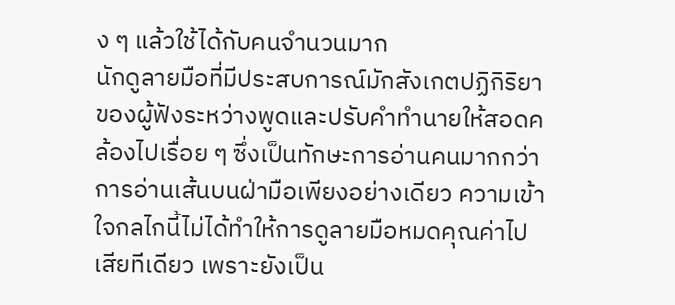ง ๆ แล้วใช้ได้กับคนจำนวนมาก
นักดูลายมือที่มีประสบการณ์มักสังเกตปฏิกิริยาของผู้ฟังระหว่างพูดและปรับคำทำนายให้สอดคล้องไปเรื่อย ๆ ซึ่งเป็นทักษะการอ่านคนมากกว่าการอ่านเส้นบนฝ่ามือเพียงอย่างเดียว ความเข้าใจกลไกนี้ไม่ได้ทำให้การดูลายมือหมดคุณค่าไปเสียทีเดียว เพราะยังเป็น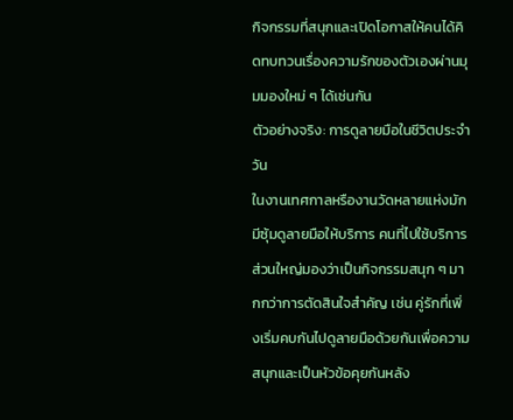กิจกรรมที่สนุกและเปิดโอกาสให้คนได้คิดทบทวนเรื่องความรักของตัวเองผ่านมุมมองใหม่ ๆ ได้เช่นกัน
ตัวอย่างจริง: การดูลายมือในชีวิตประจำวัน
ในงานเทศกาลหรืองานวัดหลายแห่งมักมีซุ้มดูลายมือให้บริการ คนที่ไปใช้บริการส่วนใหญ่มองว่าเป็นกิจกรรมสนุก ๆ มากกว่าการตัดสินใจสำคัญ เช่น คู่รักที่เพิ่งเริ่มคบกันไปดูลายมือด้วยกันเพื่อความสนุกและเป็นหัวข้อคุยกันหลัง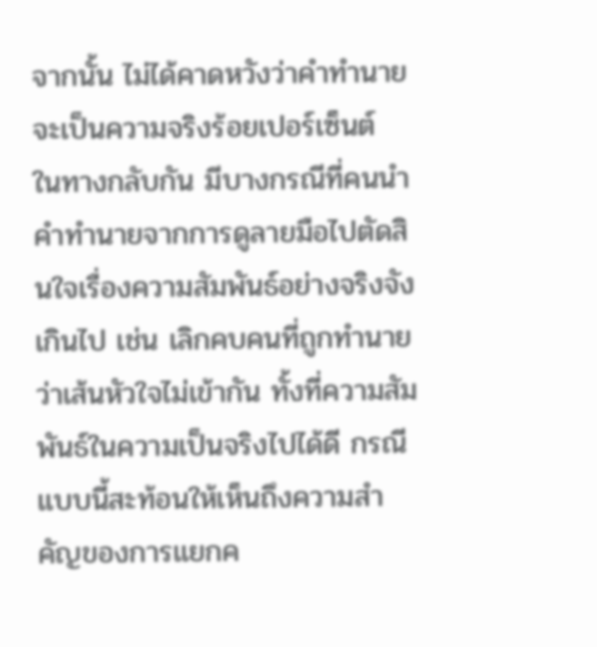จากนั้น ไม่ได้คาดหวังว่าคำทำนายจะเป็นความจริงร้อยเปอร์เซ็นต์
ในทางกลับกัน มีบางกรณีที่คนนำคำทำนายจากการดูลายมือไปตัดสินใจเรื่องความสัมพันธ์อย่างจริงจังเกินไป เช่น เลิกคบคนที่ถูกทำนายว่าเส้นหัวใจไม่เข้ากัน ทั้งที่ความสัมพันธ์ในความเป็นจริงไปได้ดี กรณีแบบนี้สะท้อนให้เห็นถึงความสำคัญของการแยกค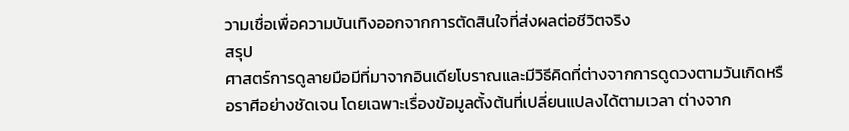วามเชื่อเพื่อความบันเทิงออกจากการตัดสินใจที่ส่งผลต่อชีวิตจริง
สรุป
ศาสตร์การดูลายมือมีที่มาจากอินเดียโบราณและมีวิธีคิดที่ต่างจากการดูดวงตามวันเกิดหรือราศีอย่างชัดเจน โดยเฉพาะเรื่องข้อมูลตั้งต้นที่เปลี่ยนแปลงได้ตามเวลา ต่างจาก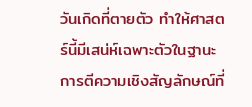วันเกิดที่ตายตัว ทำให้ศาสตร์นี้มีเสน่ห์เฉพาะตัวในฐานะการตีความเชิงสัญลักษณ์ที่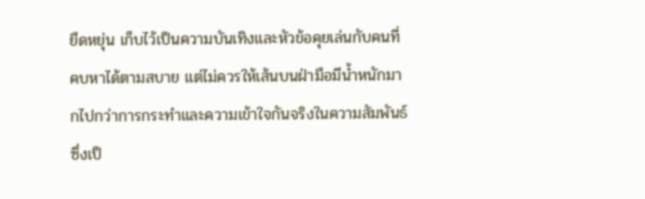ยืดหยุ่น เก็บไว้เป็นความบันเทิงและหัวข้อคุยเล่นกับคนที่คบหาได้ตามสบาย แต่ไม่ควรให้เส้นบนฝ่ามือมีน้ำหนักมากไปกว่าการกระทำและความเข้าใจกันจริงในความสัมพันธ์ ซึ่งเป็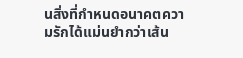นสิ่งที่กำหนดอนาคตความรักได้แม่นยำกว่าเส้น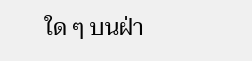ใด ๆ บนฝ่า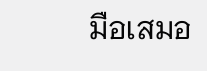มือเสมอ